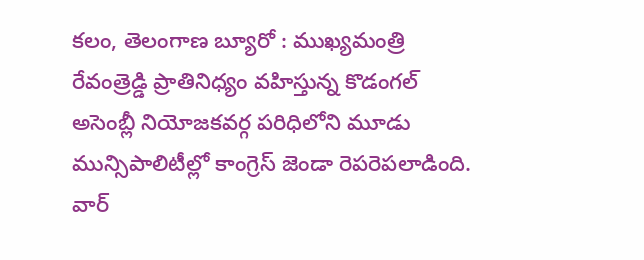కలం, తెలంగాణ బ్యూరో : ముఖ్యమంత్రి రేవంత్రెడ్డి ప్రాతినిధ్యం వహిస్తున్న కొడంగల్ అసెంబ్లీ నియోజకవర్గ పరిధిలోని మూడు మున్సిపాలిటీల్లో కాంగ్రెస్ జెండా రెపరెపలాడింది. వార్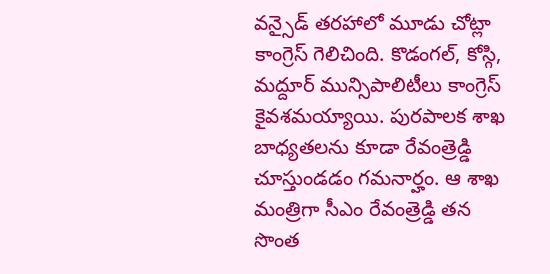వన్సైడ్ తరహాలో మూడు చోట్లా కాంగ్రెస్ గెలిచింది. కొడంగల్, కోస్గి, మద్దూర్ మున్సిపాలిటీలు కాంగ్రెస్ కైవశమయ్యాయి. పురపాలక శాఖ బాధ్యతలను కూడా రేవంత్రెడ్డి చూస్తుండడం గమనార్హం. ఆ శాఖ మంత్రిగా సీఎం రేవంత్రెడ్డి తన సొంత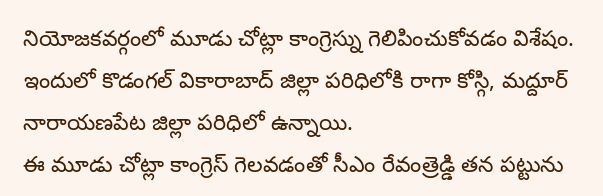నియోజకవర్గంలో మూడు చోట్లా కాంగ్రెస్ను గెలిపించుకోవడం విశేషం. ఇందులో కొడంగల్ వికారాబాద్ జిల్లా పరిధిలోకి రాగా కోస్గి, మద్దూర్ నారాయణపేట జిల్లా పరిధిలో ఉన్నాయి.
ఈ మూడు చోట్లా కాంగ్రెస్ గెలవడంతో సీఎం రేవంత్రెడ్డి తన పట్టును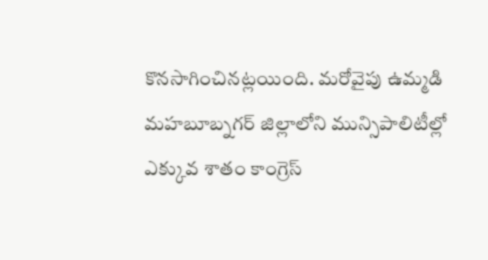కొనసాగించినట్లయింది. మరోవైపు ఉమ్మడి మహబూబ్నగర్ జిల్లాలోని మున్సిపాలిటీల్లో ఎక్కువ శాతం కాంగ్రెస్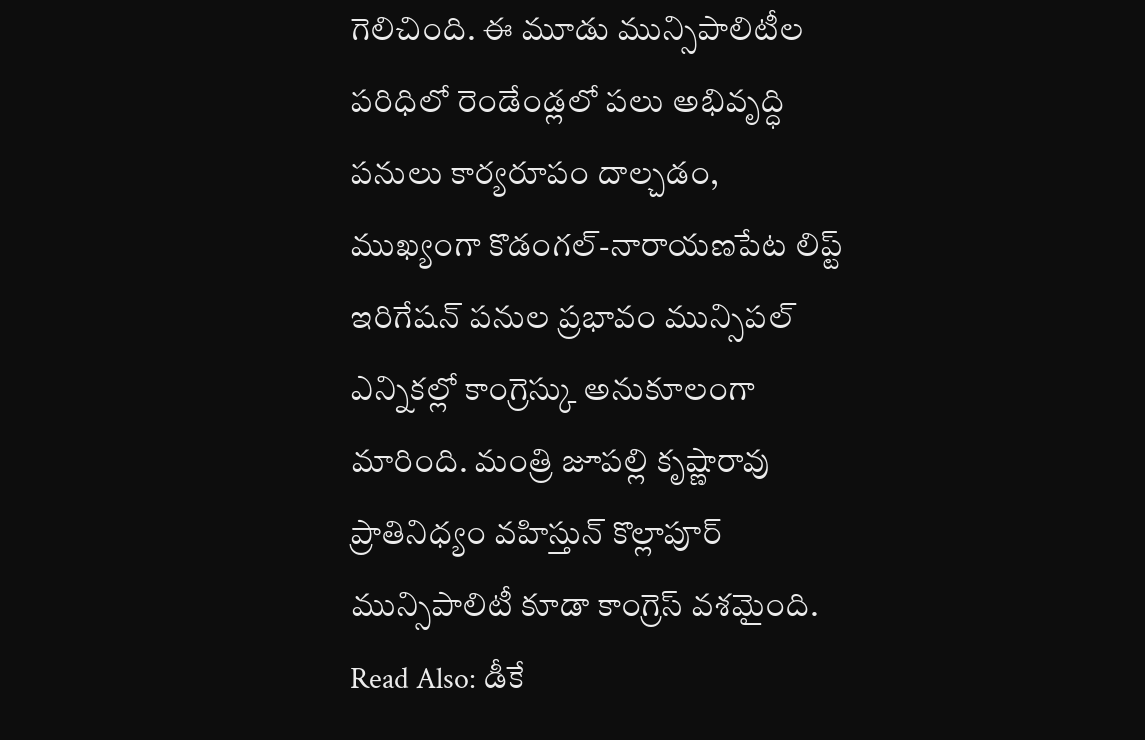గెలిచింది. ఈ మూడు మున్సిపాలిటీల పరిధిలో రెండేండ్లలో పలు అభివృద్ధి పనులు కార్యరూపం దాల్చడం, ముఖ్యంగా కొడంగల్-నారాయణపేట లిప్ట్ ఇరిగేషన్ పనుల ప్రభావం మున్సిపల్ ఎన్నికల్లో కాంగ్రెస్కు అనుకూలంగా మారింది. మంత్రి జూపల్లి కృష్ణారావు ప్రాతినిధ్యం వహిస్తున్ కొల్లాపూర్ మున్సిపాలిటీ కూడా కాంగ్రెస్ వశమైంది.
Read Also: డీకే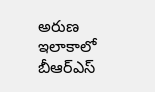అరుణ ఇలాకాలో బీఆర్ఎస్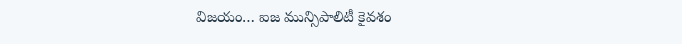విజయం… ఐజ మున్సిపాలిటీ కైవశం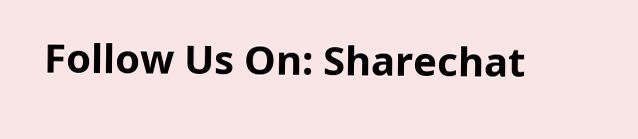Follow Us On: Sharechat